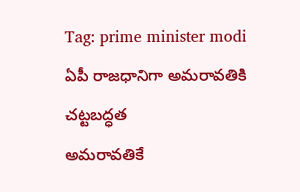Tag: prime minister modi
ఏపీ రాజధానిగా అమరావతికి చట్టబద్ధత
అమరావతికే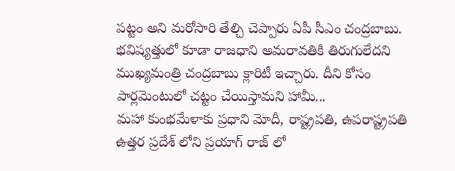పట్టం అని మరోసారి తేల్చి చెప్పారు ఏపీ సీఎం చంద్రబాబు. భవిష్యత్తులో కూడా రాజధాని అమరావతికి తిరుగులేదని ముఖ్యమంత్రి చంద్రబాబు క్లారిటీ ఇచ్చారు. దీని కోసం పార్లమెంటులో చట్టం చేయిస్తామని హామీ...
మహా కుంభమేళాకు ప్రధాని మోదీ, రాష్ట్రపతి, ఉపరాష్ట్రపతి
ఉత్తర ప్రదేశ్ లోని ప్రయాగ్ రాజ్ లో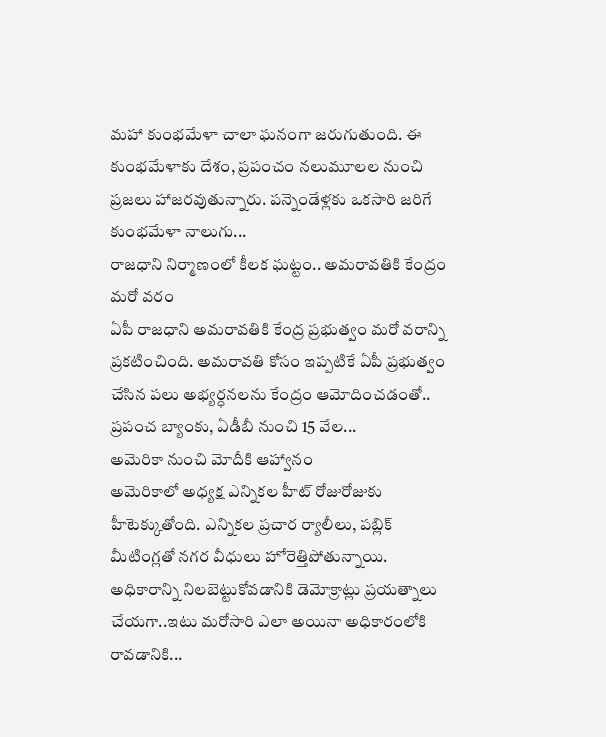మహా కుంభమేళా చాలా ఘనంగా జరుగుతుంది. ఈ కుంభమేళాకు దేశం, ప్రపంచం నలుమూలల నుంచి ప్రజలు హాజరవుతున్నారు. పన్నెండేళ్లకు ఒకసారి జరిగే కుంభమేళా నాలుగు...
రాజధాని నిర్మాణంలో కీలక ఘట్టం.. అమరావతికి కేంద్రం మరో వరం
ఏపీ రాజధాని అమరావతికి కేంద్ర ప్రభుత్వం మరో వరాన్ని ప్రకటించింది. అమరావతి కోసం ఇప్పటికే ఏపీ ప్రభుత్వం చేసిన పలు అభ్యర్ధనలను కేంద్రం ఆమోదించడంతో.. ప్రపంచ బ్యాంకు, ఏడీబీ నుంచి 15 వేల...
అమెరికా నుంచి మోదీకి ఆహ్వానం
అమెరికాలో అధ్యక్ష ఎన్నికల హీట్ రోజురోజుకు హీటెక్కుతోంది. ఎన్నికల ప్రచార ర్యాలీలు, పబ్లిక్ మీటింగ్లతో నగర వీధులు హోరెత్తిపోతున్నాయి. అధికారాన్ని నిలబెట్టుకోవడానికి డెమోక్రాట్లు ప్రయత్నాలు చేయగా..ఇటు మరోసారి ఎలా అయినా అధికారంలోకి రావడానికి...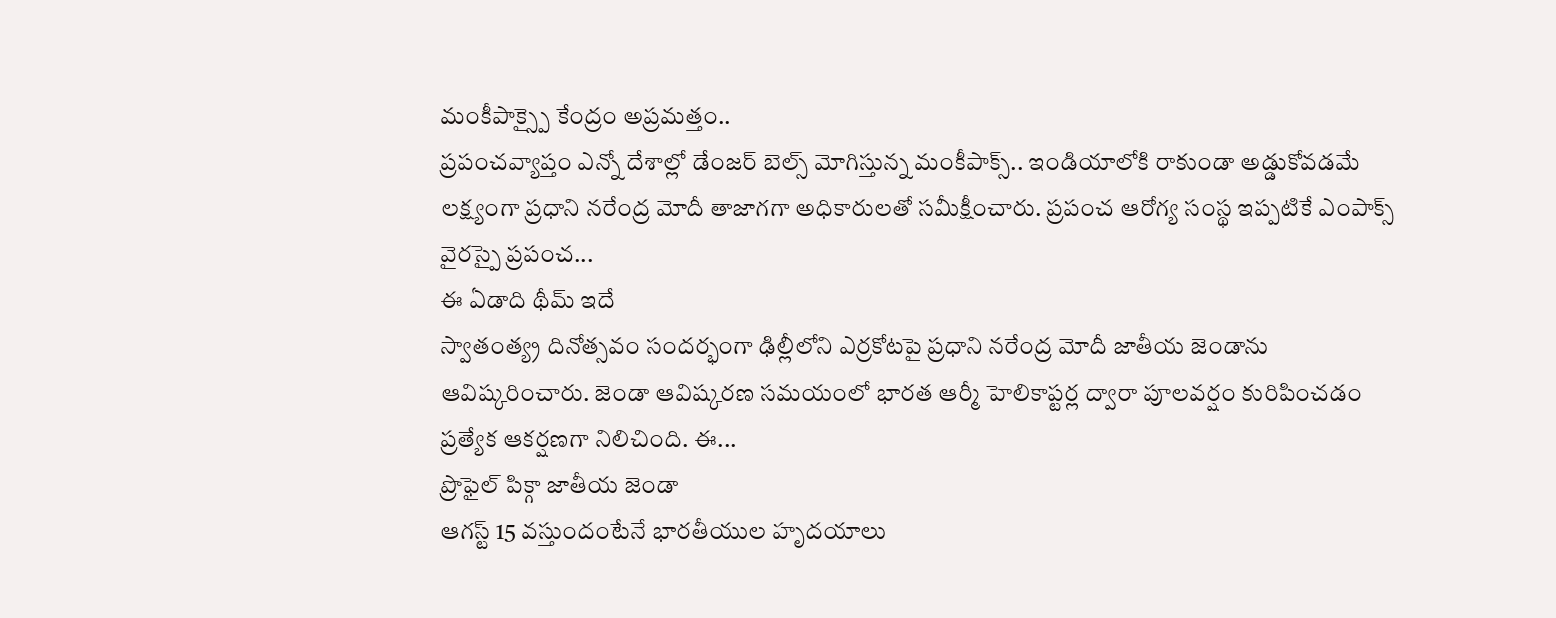మంకీపాక్స్పై కేంద్రం అప్రమత్తం..
ప్రపంచవ్యాప్తం ఎన్నో దేశాల్లో డేంజర్ బెల్స్ మోగిస్తున్న మంకీపాక్స్.. ఇండియాలోకి రాకుండా అడ్డుకోవడమే లక్ష్యంగా ప్రధాని నరేంద్ర మోదీ తాజాగగా అధికారులతో సమీక్షీంచారు. ప్రపంచ ఆరోగ్య సంస్థ ఇప్పటికే ఎంపాక్స్ వైరస్పై ప్రపంచ...
ఈ ఏడాది థీమ్ ఇదే
స్వాతంత్య్ర దినోత్సవం సందర్భంగా ఢిల్లీలోని ఎర్రకోటపై ప్రధాని నరేంద్ర మోదీ జాతీయ జెండాను ఆవిష్కరించారు. జెండా ఆవిష్కరణ సమయంలో భారత ఆర్మీ హెలికాప్టర్ల ద్వారా పూలవర్షం కురిపించడం ప్రత్యేక ఆకర్షణగా నిలిచింది. ఈ...
ప్రొఫైల్ పిక్గా జాతీయ జెండా
ఆగస్ట్ 15 వస్తుందంటేనే భారతీయుల హృదయాలు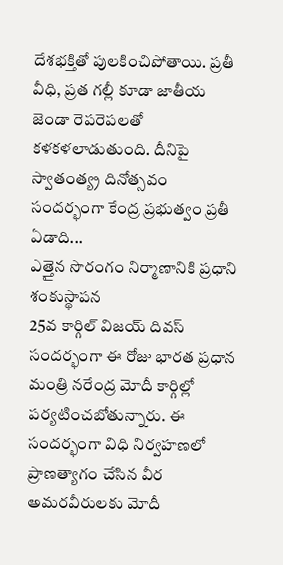దేశభక్తితో పులకించిపోతాయి. ప్రతీ వీధి, ప్రత గల్లీ కూడా జాతీయ జెండా రెపరెపలతో కళకళలాడుతుంది. దీనిపై స్వాతంత్య్ర దినోత్సవం సందర్భంగా కేంద్ర ప్రభుత్వం ప్రతీ ఏడాది...
ఎత్తైన సొరంగం నిర్మాణానికి ప్రధాని శంకుస్థాపన
25వ కార్గిల్ విజయ్ దివస్ సందర్భంగా ఈ రోజు భారత ప్రధాన మంత్రి నరేంద్ర మోదీ కార్గిల్లో పర్యటించబోతున్నారు. ఈ సందర్భంగా విధి నిర్వహణలో ప్రాణత్యాగం చేసిన వీర అమరవీరులకు మోదీ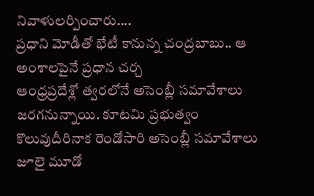నివాళులర్పించారు....
ప్రధాని మోడీతో భేటీ కానున్న చంద్రబాబు.. ఆ అంశాలపైనే ప్రధాన చర్చ
ఆంధ్రప్రదేశ్లో త్వరలోనే అసెంబ్లీ సమావేశాలు జరగనున్నాయి. కూటమి ప్రభుత్వం కొలువుదీరినాక రెండోసారి అసెంబ్లీ సమావేశాలు జూలై మూడో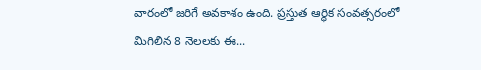వారంలో జరిగే అవకాశం ఉంది. ప్రస్తుత ఆర్థిక సంవత్సరంలో మిగిలిన 8 నెలలకు ఈ...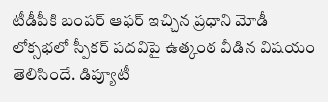టీడీపీకి బంపర్ ఆఫర్ ఇచ్చిన ప్రధాని మోడీ
లోక్సభలో స్పీకర్ పదవిపై ఉత్కంఠ వీడిన విషయం తెలిసిందే. డిప్యూటీ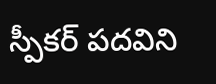స్పీకర్ పదవిని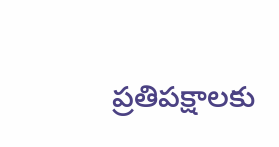ప్రతిపక్షాలకు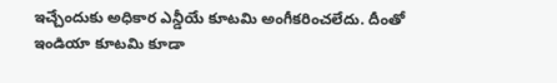ఇచ్చేందుకు అధికార ఎన్డీయే కూటమి అంగీకరించలేదు. దీంతో ఇండియా కూటమి కూడా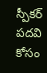స్పీకర్ పదవి కోసం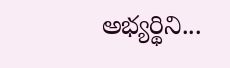అభ్యర్థిని...